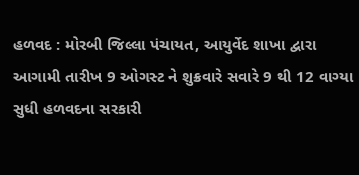હળવદ : મોરબી જિલ્લા પંચાયત, આયુર્વેદ શાખા દ્વારા આગામી તારીખ 9 ઓગસ્ટ ને શુક્રવારે સવારે 9 થી 12 વાગ્યા સુધી હળવદના સરકારી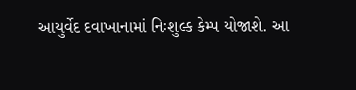આયુર્વેદ દવાખાનામાં નિઃશુલ્ક કેમ્પ યોજાશે. આ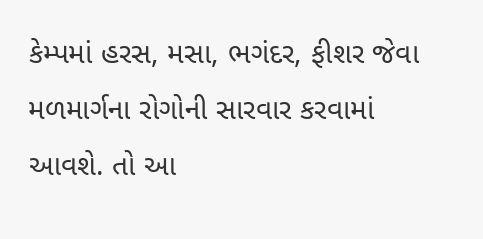કેમ્પમાં હરસ, મસા, ભગંદર, ફીશર જેવા મળમાર્ગના રોગોની સારવાર કરવામાં આવશે. તો આ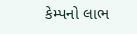કેમ્પનો લાભ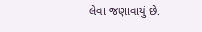લેવા જણાવાયું છે.